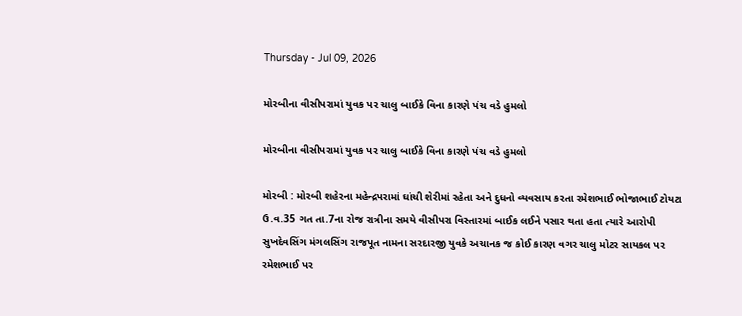Thursday - Jul 09, 2026

મોરબીના વીસીપરામાં યુવક પર ચાલુ બાઈકે વિના કારણે પંચ વડે હુમલો

મોરબીના વીસીપરામાં યુવક પર ચાલુ બાઈકે વિના કારણે પંચ વડે હુમલો

મોરબી : મોરબી શહેરના મહેન્દ્રપરામાં ઘાંચી શેરીમાં રહેતા અને દુધનો વ્યવસાય કરતા રમેશભાઈ ભોજાભાઈ ટોયટા ઉ.વ.35 ગત તા.7ના રોજ રાત્રીના સમયે વીસીપરા વિસ્તારમાં બાઈક લઈને પસાર થતા હતા ત્યારે આરોપી સુખદેવસિંગ મંગલસિંગ રાજપૂત નામના સરદારજી યુવકે અચાનક જ કોઈ કારણ વગર ચાલુ મોટર સાયકલ પર રમેશભાઈ પર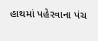હાથમાં પહેરવાના પંચ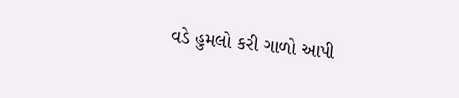વડે હુમલો કરી ગાળો આપી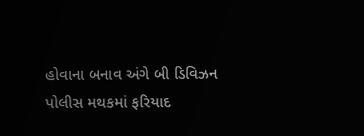હોવાના બનાવ અંગે બી ડિવિઝન પોલીસ મથકમાં ફરિયાદ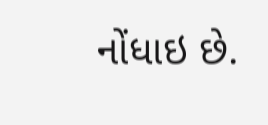નોંધાઇ છે.